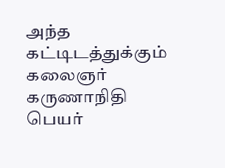அந்த கட்டிடத்துக்கும் கலைஞர் கருணாநிதி பெயர்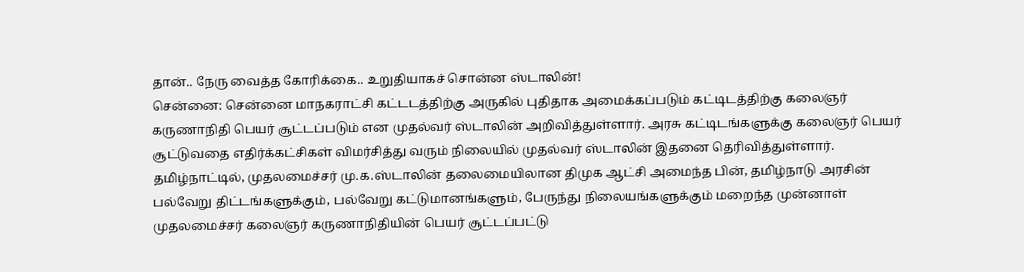தான்.. நேரு வைத்த கோரிக்கை.. உறுதியாகச் சொன்ன ஸ்டாலின்!
சென்னை: சென்னை மாநகராட்சி கட்டடத்திற்கு அருகில் புதிதாக அமைக்கப்படும் கட்டிடத்திற்கு கலைஞர் கருணாநிதி பெயர் சூட்டப்படும் என முதல்வர் ஸ்டாலின் அறிவித்துள்ளார். அரசு கட்டிடங்களுக்கு கலைஞர் பெயர் சூட்டுவதை எதிர்க்கட்சிகள் விமர்சித்து வரும் நிலையில் முதல்வர் ஸ்டாலின் இதனை தெரிவித்துள்ளார்.
தமிழ்நாட்டில், முதலமைச்சர் மு.க.ஸ்டாலின் தலைமையிலான திமுக ஆட்சி அமைந்த பின், தமிழ்நாடு அரசின் பல்வேறு திட்டங்களுக்கும், பல்வேறு கட்டுமானங்களும், பேருந்து நிலையங்களுக்கும் மறைந்த முன்னாள் முதலமைச்சர் கலைஞர் கருணாநிதியின் பெயர் சூட்டப்பட்டு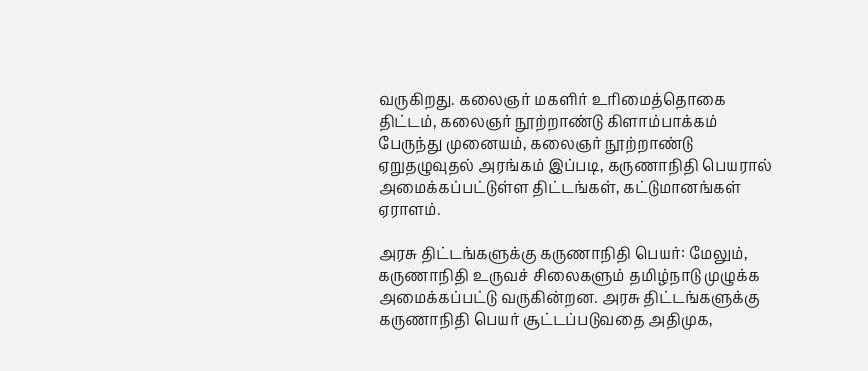வருகிறது. கலைஞர் மகளிர் உரிமைத்தொகை திட்டம், கலைஞர் நூற்றாண்டு கிளாம்பாக்கம் பேருந்து முனையம், கலைஞர் நூற்றாண்டு ஏறுதழுவுதல் அரங்கம் இப்படி, கருணாநிதி பெயரால் அமைக்கப்பட்டுள்ள திட்டங்கள், கட்டுமானங்கள் ஏராளம்.

அரசு திட்டங்களுக்கு கருணாநிதி பெயர்: மேலும், கருணாநிதி உருவச் சிலைகளும் தமிழ்நாடு முழுக்க அமைக்கப்பட்டு வருகின்றன. அரசு திட்டங்களுக்கு கருணாநிதி பெயர் சூட்டப்படுவதை அதிமுக,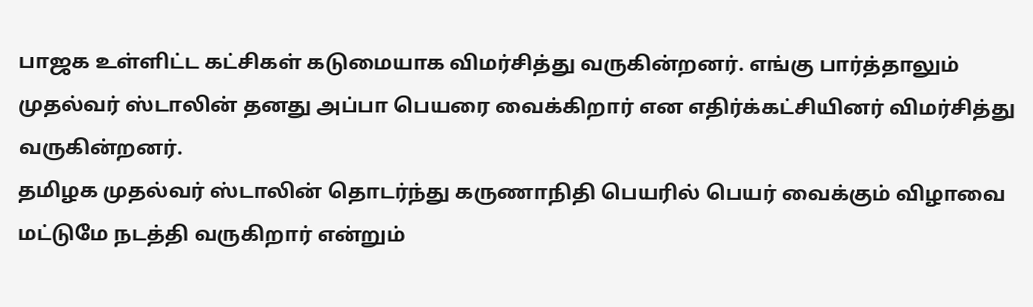பாஜக உள்ளிட்ட கட்சிகள் கடுமையாக விமர்சித்து வருகின்றனர். எங்கு பார்த்தாலும் முதல்வர் ஸ்டாலின் தனது அப்பா பெயரை வைக்கிறார் என எதிர்க்கட்சியினர் விமர்சித்து வருகின்றனர்.
தமிழக முதல்வர் ஸ்டாலின் தொடர்ந்து கருணாநிதி பெயரில் பெயர் வைக்கும் விழாவை மட்டுமே நடத்தி வருகிறார் என்றும்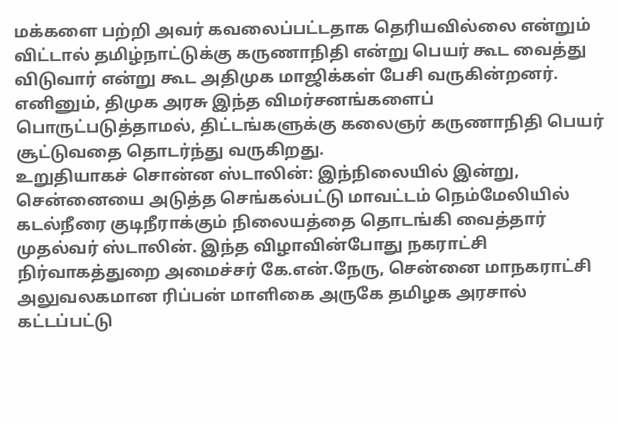மக்களை பற்றி அவர் கவலைப்பட்டதாக தெரியவில்லை என்றும் விட்டால் தமிழ்நாட்டுக்கு கருணாநிதி என்று பெயர் கூட வைத்து விடுவார் என்று கூட அதிமுக மாஜிக்கள் பேசி வருகின்றனர். எனினும், திமுக அரசு இந்த விமர்சனங்களைப் பொருட்படுத்தாமல், திட்டங்களுக்கு கலைஞர் கருணாநிதி பெயர் சூட்டுவதை தொடர்ந்து வருகிறது.
உறுதியாகச் சொன்ன ஸ்டாலின்: இந்நிலையில் இன்று, சென்னையை அடுத்த செங்கல்பட்டு மாவட்டம் நெம்மேலியில் கடல்நீரை குடிநீராக்கும் நிலையத்தை தொடங்கி வைத்தார் முதல்வர் ஸ்டாலின். இந்த விழாவின்போது நகராட்சி நிர்வாகத்துறை அமைச்சர் கே.என்.நேரு, சென்னை மாநகராட்சி அலுவலகமான ரிப்பன் மாளிகை அருகே தமிழக அரசால் கட்டப்பட்டு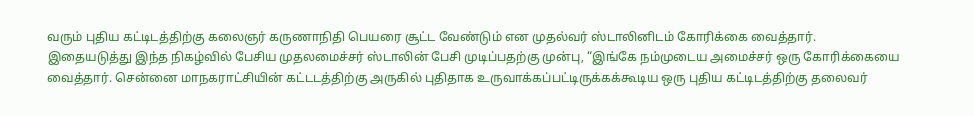வரும் புதிய கட்டிடத்திற்கு கலைஞர் கருணாநிதி பெயரை சூட்ட வேண்டும் என முதல்வர் ஸ்டாலினிடம் கோரிக்கை வைத்தார்.
இதையடுத்து இந்த நிகழ்வில் பேசிய முதலமைச்சர் ஸ்டாலின் பேசி முடிப்பதற்கு முன்பு, “இங்கே நம்முடைய அமைச்சர் ஒரு கோரிக்கையை வைத்தார். சென்னை மாநகராட்சியின் கட்டடத்திற்கு அருகில் புதிதாக உருவாக்கப்பட்டிருக்கக்கூடிய ஒரு புதிய கட்டிடத்திற்கு தலைவர்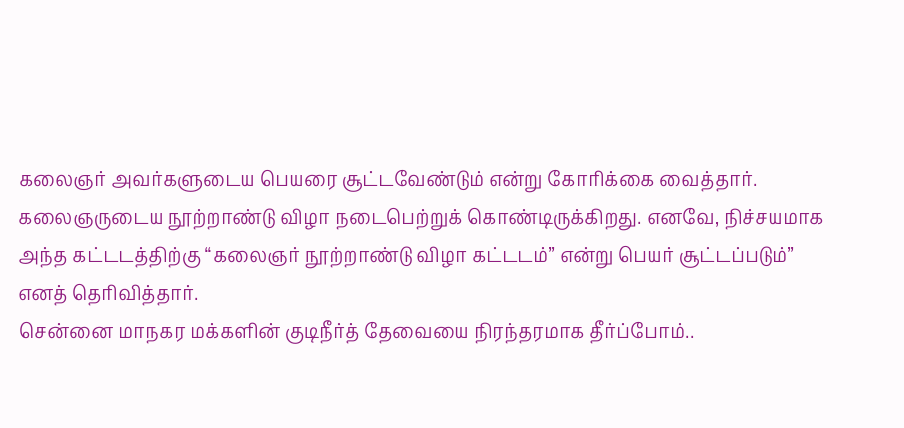கலைஞர் அவர்களுடைய பெயரை சூட்டவேண்டும் என்று கோரிக்கை வைத்தார். கலைஞருடைய நூற்றாண்டு விழா நடைபெற்றுக் கொண்டிருக்கிறது. எனவே, நிச்சயமாக அந்த கட்டடத்திற்கு “கலைஞர் நூற்றாண்டு விழா கட்டடம்” என்று பெயர் சூட்டப்படும்” எனத் தெரிவித்தார்.
சென்னை மாநகர மக்களின் குடிநீர்த் தேவையை நிரந்தரமாக தீர்ப்போம்..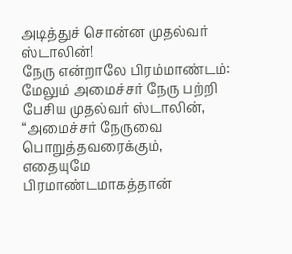அடித்துச் சொன்ன முதல்வர் ஸ்டாலின்!
நேரு என்றாலே பிரம்மாண்டம்: மேலும் அமைச்சர் நேரு பற்றி பேசிய முதல்வர் ஸ்டாலின், “அமைச்சர் நேருவை பொறுத்தவரைக்கும், எதையுமே பிரமாண்டமாகத்தான்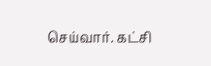செய்வார். கட்சி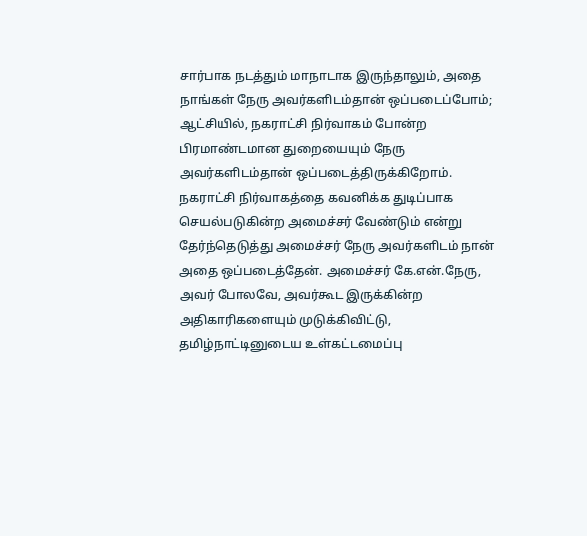சார்பாக நடத்தும் மாநாடாக இருந்தாலும், அதை நாங்கள் நேரு அவர்களிடம்தான் ஒப்படைப்போம்; ஆட்சியில், நகராட்சி நிர்வாகம் போன்ற பிரமாண்டமான துறையையும் நேரு அவர்களிடம்தான் ஒப்படைத்திருக்கிறோம்.
நகராட்சி நிர்வாகத்தை கவனிக்க துடிப்பாக செயல்படுகின்ற அமைச்சர் வேண்டும் என்று தேர்ந்தெடுத்து அமைச்சர் நேரு அவர்களிடம் நான் அதை ஒப்படைத்தேன். அமைச்சர் கே.என்.நேரு, அவர் போலவே, அவர்கூட இருக்கின்ற அதிகாரிகளையும் முடுக்கிவிட்டு, தமிழ்நாட்டினுடைய உள்கட்டமைப்பு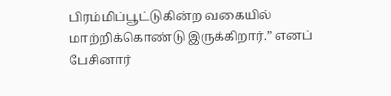பிரம்மிப்பூட்டுகின்ற வகையில் மாற்றிக்கொண்டு இருக்கிறார்.” எனப் பேசினார்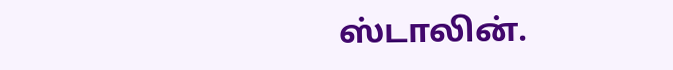ஸ்டாலின்.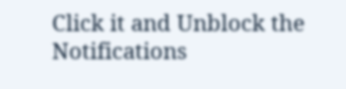Click it and Unblock the Notifications